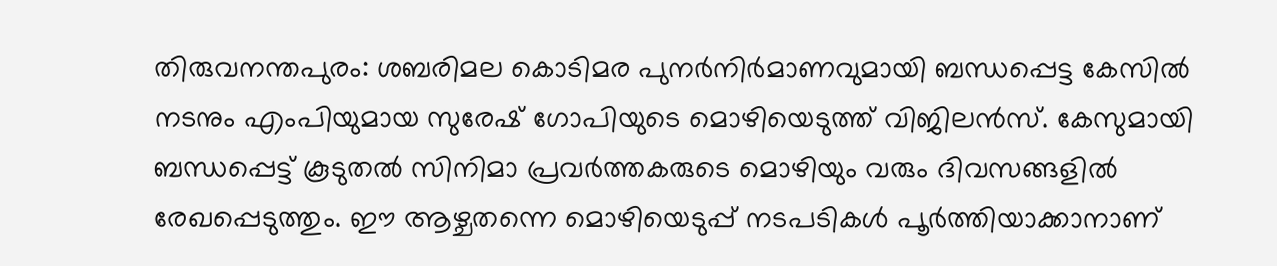തിരുവനന്തപുരം: ശബരിമല കൊടിമര പുനർനിർമാണവുമായി ബന്ധപ്പെട്ട കേസിൽ നടനും എംപിയുമായ സുരേഷ് ഗോപിയുടെ മൊഴിയെടുത്ത് വിജിലൻസ്. കേസുമായി ബന്ധപ്പെട്ട് കൂടുതൽ സിനിമാ പ്രവർത്തകരുടെ മൊഴിയും വരും ദിവസങ്ങളിൽ രേഖപ്പെടുത്തും. ഈ ആഴ്ചതന്നെ മൊഴിയെടുപ്പ് നടപടികൾ പൂർത്തിയാക്കാനാണ്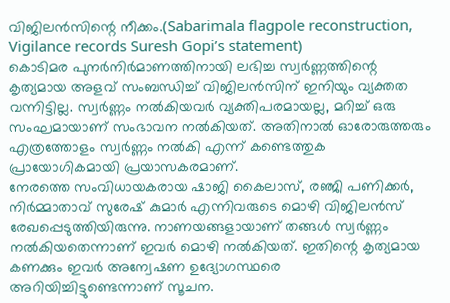വിജിലൻസിന്റെ നീക്കം.(Sabarimala flagpole reconstruction, Vigilance records Suresh Gopi’s statement)
കൊടിമര പുനർനിർമാണത്തിനായി ലഭിച്ച സ്വർണ്ണത്തിന്റെ കൃത്യമായ അളവ് സംബന്ധിച്ച് വിജിലൻസിന് ഇനിയും വ്യക്തത വന്നിട്ടില്ല. സ്വർണ്ണം നൽകിയവർ വ്യക്തിപരമായല്ല, മറിച്ച് ഒരു സംഘമായാണ് സംഭാവന നൽകിയത്. അതിനാൽ ഓരോരുത്തരും എത്രത്തോളം സ്വർണ്ണം നൽകി എന്ന് കണ്ടെത്തുക പ്രായോഗികമായി പ്രയാസകരമാണ്.
നേരത്തെ സംവിധായകരായ ഷാജി കൈലാസ്, രഞ്ജി പണിക്കർ, നിർമ്മാതാവ് സുരേഷ് കുമാർ എന്നിവരുടെ മൊഴി വിജിലൻസ് രേഖപ്പെടുത്തിയിരുന്നു. നാണയങ്ങളായാണ് തങ്ങൾ സ്വർണ്ണം നൽകിയതെന്നാണ് ഇവർ മൊഴി നൽകിയത്. ഇതിന്റെ കൃത്യമായ കണക്കും ഇവർ അന്വേഷണ ഉദ്യോഗസ്ഥരെ അറിയിച്ചിട്ടുണ്ടെന്നാണ് സൂചന.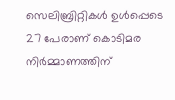സെലിബ്രിറ്റികൾ ഉൾപ്പെടെ 27 പേരാണ് കൊടിമര നിർമ്മാണത്തിന്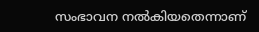സംഭാവന നൽകിയതെന്നാണ്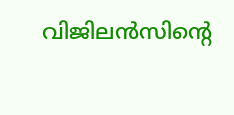വിജിലൻസിന്റെ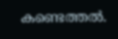കണ്ടെത്തൽ.